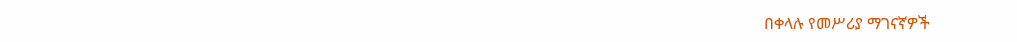በቀላሉ የመሥሪያ ማገናኛዎች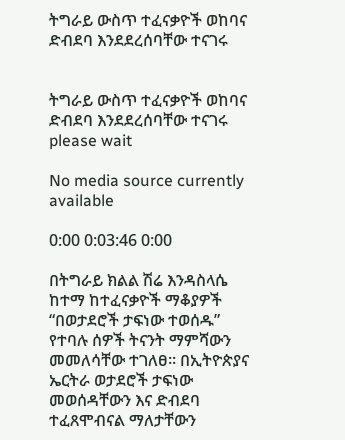ትግራይ ውስጥ ተፈናቃዮች ወከባና ድብደባ እንደደረሰባቸው ተናገሩ


ትግራይ ውስጥ ተፈናቃዮች ወከባና ድብደባ እንደደረሰባቸው ተናገሩ
please wait

No media source currently available

0:00 0:03:46 0:00

በትግራይ ክልል ሽሬ እንዳስላሴ ከተማ ከተፈናቃዮች ማቆያዎች “በወታደሮች ታፍነው ተወሰዱ” የተባሉ ሰዎች ትናንት ማምሻውን መመለሳቸው ተገለፀ። በኢትዮጵያና ኤርትራ ወታደሮች ታፍነው መወሰዳቸውን እና ድብደባ ተፈጸሞብናል ማለታቸውን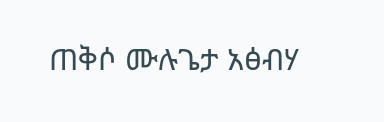ጠቅሶ ሙሉጌታ አፅብሃ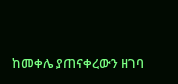ከመቀሌ ያጠናቀረውን ዘገባ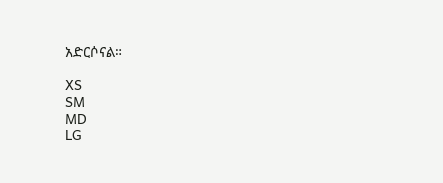አድርሶናል።

XS
SM
MD
LG